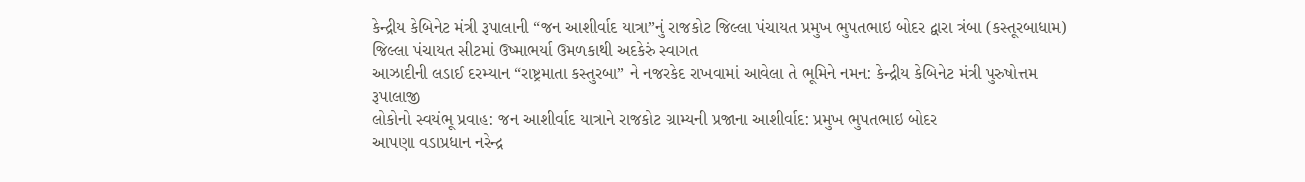કેન્દ્રીય કેબિનેટ મંત્રી રૂપાલાની “જન આશીર્વાદ યાત્રા”નું રાજકોટ જિલ્લા પંચાયત પ્રમુખ ભુપતભાઇ બોદર દ્વારા ત્રંબા (કસ્તૂરબાધામ) જિલ્લા પંચાયત સીટમાં ઉષ્માભર્યા ઉમળકાથી અદકેરું સ્વાગત
આઝાદીની લડાઈ દરમ્યાન “રાષ્ટ્રમાતા કસ્તુરબા” ને નજરકેદ રાખવામાં આવેલા તે ભૂમિને નમન: કેન્દ્રીય કેબિનેટ મંત્રી પુરુષોત્તમ રૂપાલાજી
લોકોનો સ્વયંભૂ પ્રવાહ: જન આશીર્વાદ યાત્રાને રાજકોટ ગ્રામ્યની પ્રજાના આશીર્વાદ: પ્રમુખ ભુપતભાઇ બોદર
આપણા વડાપ્રધાન નરેન્દ્ર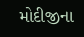મોદીજીના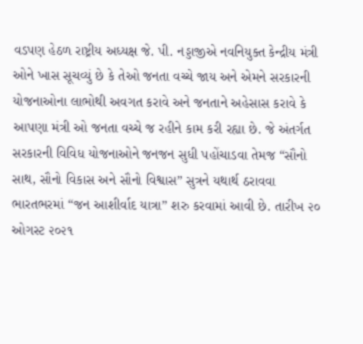વડપણ હેઠળ રાષ્ટ્રીય અધ્યક્ષ જે. પી. નડ્ડાજીએ નવનિયુક્ત કેન્દ્રીય મંત્રી ઓને ખાસ સૂચવ્યું છે કે તેઓ જનતા વચ્ચે જાય અને એમને સરકારની યોજનાઓના લાભોથી અવગત કરાવે અને જનતાને અહેસાસ કરાવે કે આપણા મંત્રી ઓ જનતા વચ્ચે જ રહીને કામ કરી રહ્યા છે. જે અંતર્ગત સરકારની વિવિધ યોજનાઓને જનજન સુધી પહોંચાડવા તેમજ “સૌનો સાથ, સૌનો વિકાસ અને સૌનો વિશ્વાસ” સુત્રને યથાર્થ ઠરાવવા ભારતભરમાં “જન આશીર્વાદ યાત્રા” શરુ કરવામાં આવી છે. તારીખ ૨૦ ઓગસ્ટ ૨૦૨૧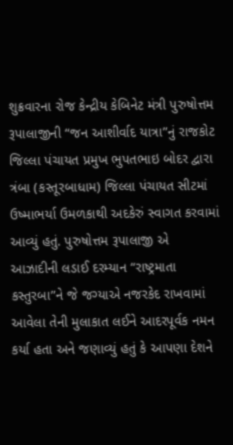શુક્રવારના રોજ કેન્દ્રીય કેબિનેટ મંત્રી પુરુષોત્તમ રૂપાલાજીની “જન આશીર્વાદ યાત્રા”નું રાજકોટ જિલ્લા પંચાયત પ્રમુખ ભુપતભાઇ બોદર દ્વારા ત્રંબા (કસ્તૂરબાધામ) જિલ્લા પંચાયત સીટમાં ઉષ્માભર્યા ઉમળકાથી અદકેરું સ્વાગત કરવામાં આવ્યું હતું. પુરુષોત્તમ રૂપાલાજી એ આઝાદીની લડાઈ દરમ્યાન “રાષ્ટ્રમાતા કસ્તુરબા”ને જે જગ્યાએ નજરકેદ રાખવામાં આવેલા તેની મુલાકાત લઈને આદરપૂર્વક નમન કર્યા હતા અને જણાવ્યું હતું કે આપણા દેશને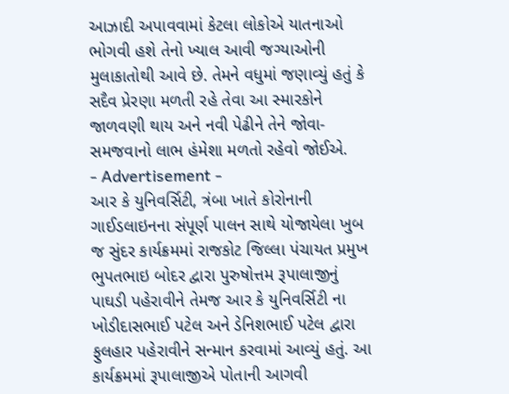આઝાદી અપાવવામાં કેટલા લોકોએ યાતનાઓ ભોગવી હશે તેનો ખ્યાલ આવી જગ્યાઓની મુલાકાતોથી આવે છે. તેમને વધુમાં જણાવ્યું હતું કે સદૈવ પ્રેરણા મળતી રહે તેવા આ સ્મારકોને જાળવણી થાય અને નવી પેઢીને તેને જોવા-સમજવાનો લાભ હંમેશા મળતો રહેવો જોઈએ.
- Advertisement -
આર કે યુનિવર્સિટી, ત્રંબા ખાતે કોરોનાની ગાઈડલાઇનના સંપૂર્ણ પાલન સાથે યોજાયેલા ખુબ જ સુંદર કાર્યક્રમમાં રાજકોટ જિલ્લા પંચાયત પ્રમુખ ભુપતભાઇ બોદર દ્વારા પુરુષોત્તમ રૂપાલાજીનું પાઘડી પહેરાવીને તેમજ આર કે યુનિવર્સિટી ના ખોડીદાસભાઈ પટેલ અને ડેનિશભાઈ પટેલ દ્વારા ફુલહાર પહેરાવીને સન્માન કરવામાં આવ્યું હતું. આ કાર્યક્રમમાં રૂપાલાજીએ પોતાની આગવી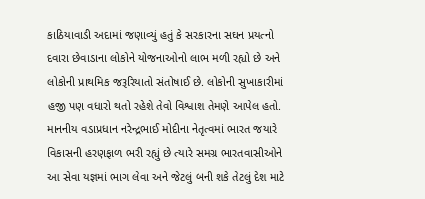કાઠિયાવાડી અદામાં જણાવ્યું હતું કે સરકારના સઘન પ્રયત્નો દવારા છેવાડાના લોકોને યોજનાઓનો લાભ મળી રહ્યો છે અને લોકોની પ્રાથમિક જરૂરિયાતો સંતોષાઈ છે. લોકોની સુખાકારીમાં હજી પણ વધારો થતો રહેશે તેવો વિશ્વાશ તેમણે આપેલ હતો. માનનીય વડાપ્રધાન નરેન્દ્રભાઈ મોદીના નેતૃત્વમાં ભારત જયારે વિકાસની હરણફાળ ભરી રહ્યું છે ત્યારે સમગ્ર ભારતવાસીઓને આ સેવા યજ્ઞમાં ભાગ લેવા અને જેટલું બની શકે તેટલું દેશ માટે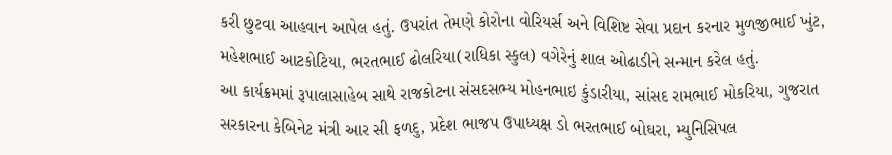કરી છુટવા આહવાન આપેલ હતું. ઉપરાંત તેમણે કોરોના વોરિયર્સ અને વિશિષ્ટ સેવા પ્રદાન કરનાર મુળજીભાઈ ખુંટ, મહેશભાઈ આટકોટિયા, ભરતભાઈ ઢોલરિયા(રાધિકા સ્કુલ) વગેરેનું શાલ ઓઢાડીને સન્માન કરેલ હતું.
આ કાર્યક્રમમાં રૂપાલાસાહેબ સાથે રાજકોટના સંસદસભ્ય મોહનભાઇ કુંડારીયા, સાંસદ રામભાઈ મોકરિયા, ગુજરાત સરકારના કેબિનેટ મંત્રી આર સી ફળદુ, પ્રદેશ ભાજપ ઉપાધ્યક્ષ ડો ભરતભાઈ બોઘરા, મ્યુનિસિપલ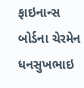ફાઇનાન્સ બોર્ડના ચેરમેન ધનસુખભાઇ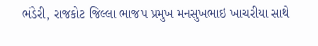ભંડેરી, રાજકોટ જિલ્લા ભાજપ પ્રમુખ મનસુખભાઇ ખાચરીયા સાથે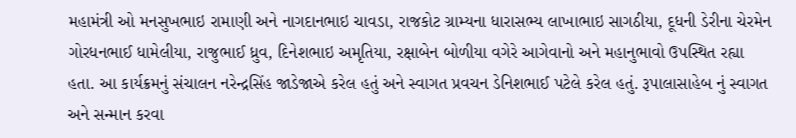મહામંત્રી ઓ મનસુખભાઇ રામાણી અને નાગદાનભાઇ ચાવડા, રાજકોટ ગ્રામ્યના ધારાસભ્ય લાખાભાઇ સાગઠીયા, દૂધની ડેરીના ચેરમેન ગોરધનભાઈ ધામેલીયા, રાજુભાઈ ધ્રુવ, દિનેશભાઇ અમૃતિયા, રક્ષાબેન બોળીયા વગેરે આગેવાનો અને મહાનુભાવો ઉપસ્થિત રહ્યા હતા. આ કાર્યક્રમનું સંચાલન નરેન્દ્રસિંહ જાડેજાએ કરેલ હતું અને સ્વાગત પ્રવચન ડેનિશભાઈ પટેલે કરેલ હતું. રૂપાલાસાહેબ નું સ્વાગત અને સન્માન કરવા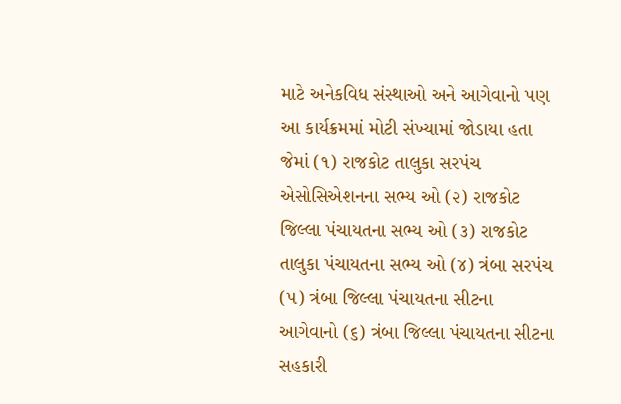માટે અનેકવિધ સંસ્થાઓ અને આગેવાનો પણ આ કાર્યક્રમમાં મોટી સંખ્યામાં જોડાયા હતા જેમાં (૧) રાજકોટ તાલુકા સરપંચ એસોસિએશનના સભ્ય ઓ (૨) રાજકોટ જિલ્લા પંચાયતના સભ્ય ઓ (૩) રાજકોટ તાલુકા પંચાયતના સભ્ય ઓ (૪) ત્રંબા સરપંચ (૫) ત્રંબા જિલ્લા પંચાયતના સીટના આગેવાનો (૬) ત્રંબા જિલ્લા પંચાયતના સીટના સહકારી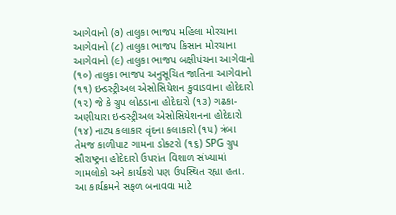આગેવાનો (૭) તાલુકા ભાજપ મહિલા મોરચાના આગેવાનો (૮) તાલુકા ભાજપ કિસાન મોરચાના આગેવાનો (૯) તાલુકા ભાજપ બક્ષીપંચના આગેવાનો (૧૦) તાલુકા ભાજપ અનુસૂચિત જાતિના આગેવાનો (૧૧) ઇન્ડસ્ટ્રીઅલ એસોસિયેશન કુવાડવાના હોદેદારો (૧૨) જે કે ગ્રુપ લોઠડાના હોદેદારો (૧૩) ગઢકા-અણીયારા ઇન્ડસ્ટ્રીઅલ એસોસિયેશનના હોદેદારો (૧૪) નાટ્ય કલાકાર વૃંદના કલાકારો (૧૫) ત્રંબા તેમજ કાળીપાટ ગામના ડોક્ટરો (૧૬) SPG ગ્રુપ સૌરાષ્ટ્રના હોદેદારો ઉપરાંત વિશાળ સંખ્યામાં ગામલોકો અને કાર્યકરો પણ ઉપસ્થિત રહ્યા હતા.
આ કાર્યક્રમને સફળ બનાવવા માટે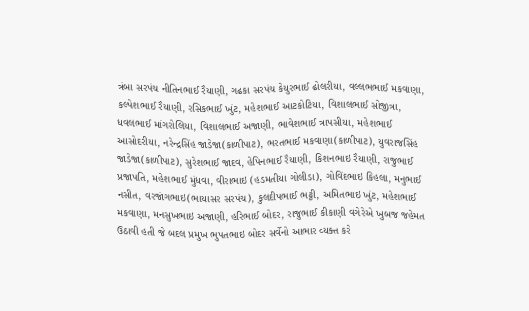ત્રંબા સરપંચ નીતિનભાઈ રૈયાણી, ગઢકા સરપંચ કેયુરભાઈ ઢોલરીયા, વલ્લભભાઈ મકવાણા, કલ્પેશભાઈ રૈયાણી, રસિકભાઈ ખુંટ, મહેશભાઈ આટકોટિયા, વિશાલભાઈ સોજીત્રા, ધવલભાઈ માંગરોલિયા, વિશાલભાઈ અજાણી, ભાવેશભાઈ ત્રાપસીયા, મહેશભાઈ આસોદરીયા, નરેન્દ્રસિંહ જાડેજા(કાળીપાટ), ભરતભાઈ મકવાણા(કાળીપાટ), યુવરાજસિંહ જાડેજા(કાળીપાટ), સુરેશભાઈ જાદવ, હેપિનભાઈ રૈયાણી, કિશનભાઇ રૈયાણી, રાજુભાઈ પ્રજાપતિ, મહેશભાઈ મુંધવા, વીરાભાઇ (હડમતીયા ગોલીડા), ગોવિંદભાઇ કિહલા, મનુભાઈ નસીત, વરજાંગભાઇ(ભાયાસર સરપંચ), કુલદીપભાઈ ભટ્ટી, અમિતભાઇ ખુંટ, મહેશભાઈ મકવાણા, મનસુખભાઇ અજાણી, હરિભાઈ બોદર, રાજુભાઈ કીકાણી વગેરેએ ખુબજ જહેમત ઉઠાવી હતી જે બદલ પ્રમુખ ભુપતભાઇ બોદર સર્વેનો આભાર વ્યક્ત કરે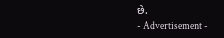છે.
- Advertisement -